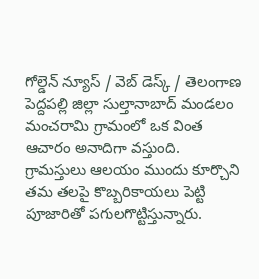గోల్డెన్ న్యూస్ / వెబ్ డెస్క్ / తెలంగాణ పెద్దపల్లి జిల్లా సుల్తానాబాద్ మండలం మంచరామి గ్రామంలో ఒక వింత ఆచారం అనాదిగా వస్తుంది. గ్రామస్తులు ఆలయం ముందు కూర్చొని తమ తలపై కొబ్బరికాయలు పెట్టి పూజారితో పగులగొట్టిస్తున్నారు.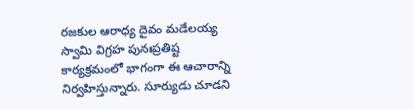రజకుల ఆరాధ్య దైవం మడేలయ్య స్వామి విగ్రహ పునఃప్రతిష్ట కార్యక్రమంలో భాగంగా ఈ ఆచారాన్ని నిర్వహిస్తున్నారు. సూర్యుడు చూడని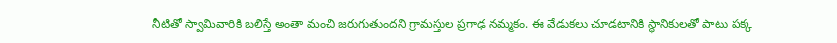నీటితో స్వామివారికి బలిస్తే అంతా మంచి జరుగుతుందని గ్రామస్తుల ప్రగాఢ నమ్మకం. ఈ వేడుకలు చూడటానికి స్థానికులతో పాటు పక్క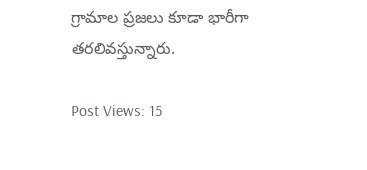గ్రామాల ప్రజలు కూడా భారీగా తరలివస్తున్నారు.

Post Views: 15